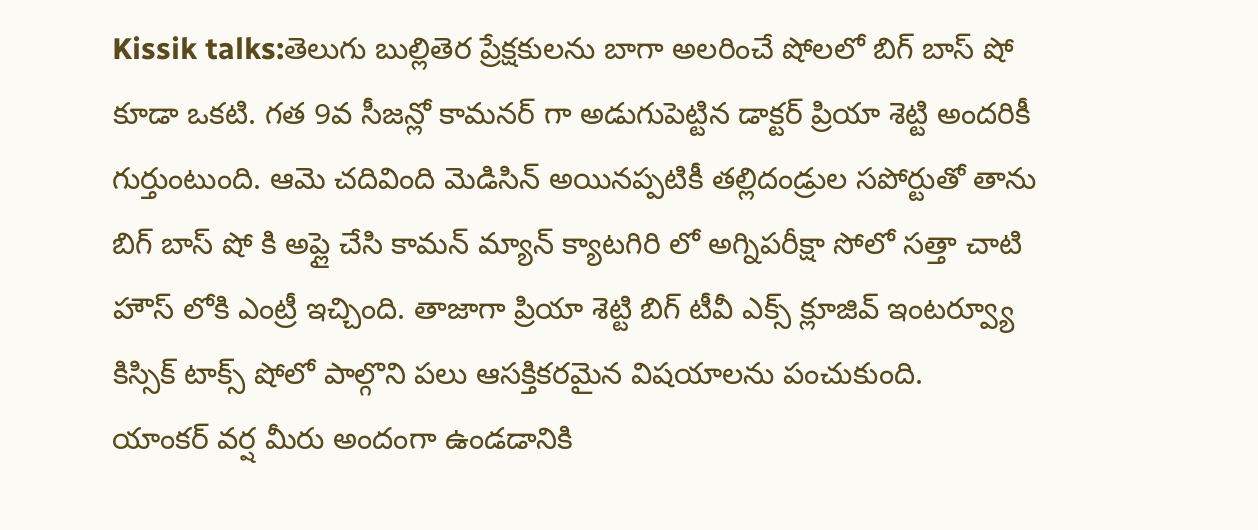Kissik talks:తెలుగు బుల్లితెర ప్రేక్షకులను బాగా అలరించే షోలలో బిగ్ బాస్ షో కూడా ఒకటి. గత 9వ సీజన్లో కామనర్ గా అడుగుపెట్టిన డాక్టర్ ప్రియా శెట్టి అందరికీ గుర్తుంటుంది. ఆమె చదివింది మెడిసిన్ అయినప్పటికీ తల్లిదండ్రుల సపోర్టుతో తాను బిగ్ బాస్ షో కి అప్లై చేసి కామన్ మ్యాన్ క్యాటగిరి లో అగ్నిపరీక్షా సోలో సత్తా చాటి హౌస్ లోకి ఎంట్రీ ఇచ్చింది. తాజాగా ప్రియా శెట్టి బిగ్ టీవీ ఎక్స్ క్లూజివ్ ఇంటర్వ్యూ కిస్సిక్ టాక్స్ షోలో పాల్గొని పలు ఆసక్తికరమైన విషయాలను పంచుకుంది.
యాంకర్ వర్ష మీరు అందంగా ఉండడానికి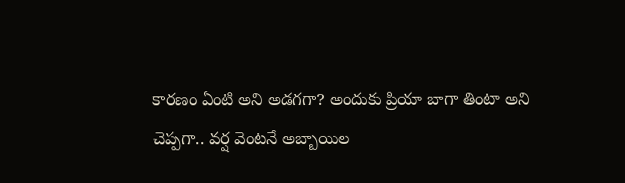కారణం ఏంటి అని అడగగా? అందుకు ప్రియా బాగా తింటా అని చెప్పగా.. వర్ష వెంటనే అబ్బాయిల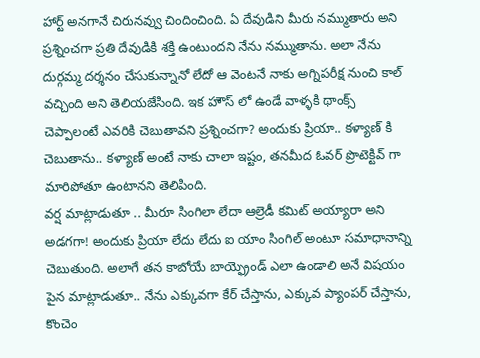హార్ట్ అనగానే చిరునవ్వు చిందించింది. ఏ దేవుడిని మీరు నమ్ముతారు అని ప్రశ్నించగా ప్రతి దేవుడికి శక్తి ఉంటుందని నేను నమ్ముతాను. అలా నేను దుర్గమ్మ దర్శనం చేసుకున్నానో లేదో ఆ వెంటనే నాకు అగ్నిపరీక్ష నుంచి కాల్ వచ్చింది అని తెలియజేసింది. ఇక హౌస్ లో ఉండే వాళ్ళకి థాంక్స్ చెప్పాలంటే ఎవరికి చెబుతావని ప్రశ్నించగా? అందుకు ప్రియా.. కళ్యాణ్ కి చెబుతాను.. కళ్యాణ్ అంటే నాకు చాలా ఇష్టం, తనమీద ఓవర్ ప్రొటెక్టివ్ గా మారిపోతూ ఉంటానని తెలిపింది.
వర్ష మాట్లాడుతూ .. మీరూ సింగిలా లేదా ఆల్రెడీ కమిట్ అయ్యారా అని అడగగా! అందుకు ప్రియా లేదు లేదు ఐ యాం సింగిల్ అంటూ సమాధానాన్ని చెబుతుంది. అలాగే తన కాబోయే బాయ్ఫ్రెండ్ ఎలా ఉండాలి అనే విషయం పైన మాట్లాడుతూ.. నేను ఎక్కువగా కేర్ చేస్తాను, ఎక్కువ ప్యాంపర్ చేస్తాను, కొంచెం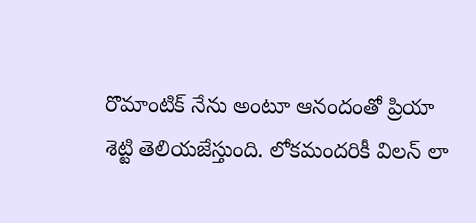రొమాంటిక్ నేను అంటూ ఆనందంతో ప్రియా శెట్టి తెలియజేస్తుంది. లోకమందరికీ విలన్ లా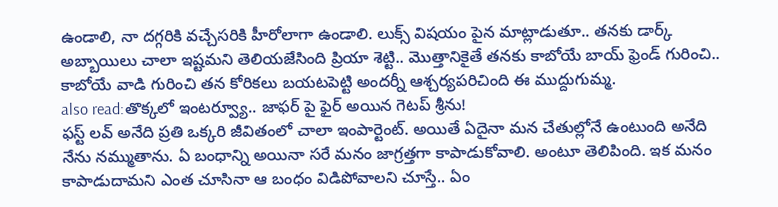ఉండాలి, నా దగ్గరికి వచ్చేసరికి హీరోలాగా ఉండాలి. లుక్స్ విషయం పైన మాట్లాడుతూ.. తనకు డార్క్ అబ్బాయిలు చాలా ఇష్టమని తెలియజేసింది ప్రియా శెట్టి.. మొత్తానికైతే తనకు కాబోయే బాయ్ ఫ్రెండ్ గురించి.. కాబోయే వాడి గురించి తన కోరికలు బయటపెట్టి అందర్నీ ఆశ్చర్యపరిచింది ఈ ముద్దుగుమ్మ.
also read:తొక్కలో ఇంటర్వ్యూ.. జాఫర్ పై ఫైర్ అయిన గెటప్ శ్రీను!
ఫస్ట్ లవ్ అనేది ప్రతి ఒక్కరి జీవితంలో చాలా ఇంపార్టెంట్. అయితే ఏదైనా మన చేతుల్లోనే ఉంటుంది అనేది నేను నమ్ముతాను. ఏ బంధాన్ని అయినా సరే మనం జాగ్రత్తగా కాపాడుకోవాలి. అంటూ తెలిపింది. ఇక మనం కాపాడుదామని ఎంత చూసినా ఆ బంధం విడిపోవాలని చూస్తే.. ఏం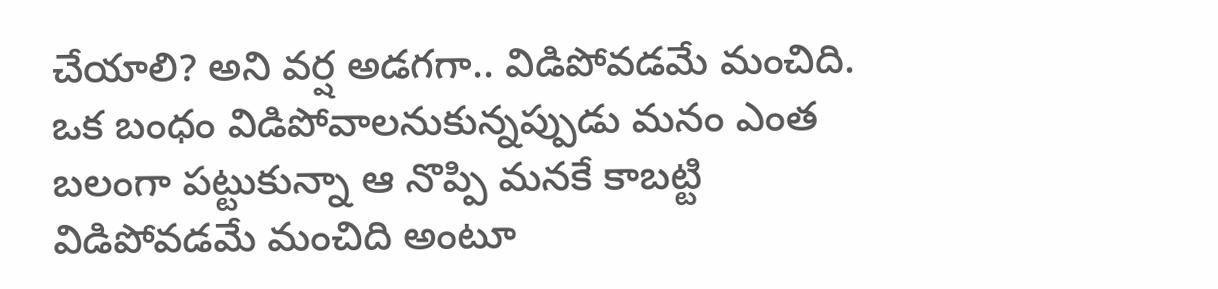చేయాలి? అని వర్ష అడగగా.. విడిపోవడమే మంచిది. ఒక బంధం విడిపోవాలనుకున్నప్పుడు మనం ఎంత బలంగా పట్టుకున్నా ఆ నొప్పి మనకే కాబట్టి విడిపోవడమే మంచిది అంటూ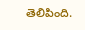తెలిపింది.